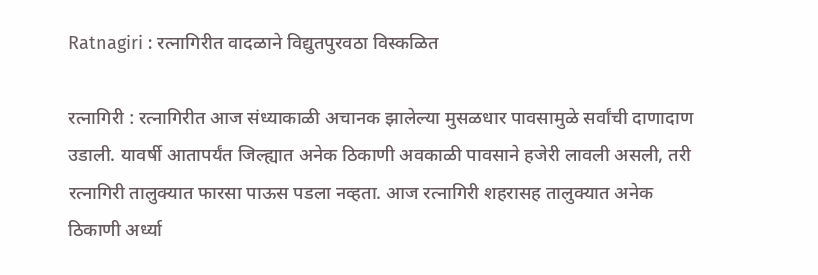Ratnagiri : रत्नागिरीत वादळाने विद्युतपुरवठा विस्कळित

रत्नागिरी : रत्नागिरीत आज संध्याकाळी अचानक झालेल्या मुसळधार पावसामुळे सर्वांची दाणादाण उडाली. यावर्षी आतापर्यंत जिल्ह्यात अनेक ठिकाणी अवकाळी पावसाने हजेरी लावली असली, तरी रत्नागिरी तालुक्यात फारसा पाऊस पडला नव्हता. आज रत्नागिरी शहरासह तालुक्यात अनेक ठिकाणी अर्ध्या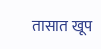तासात खूप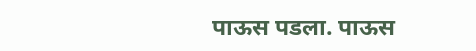पाऊस पडला. पाऊस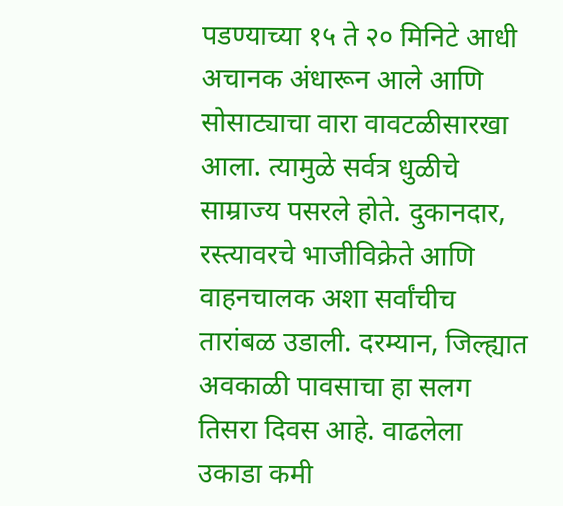पडण्याच्या १५ ते २० मिनिटे आधी अचानक अंधारून आले आणि सोसाट्याचा वारा वावटळीसारखा आला. त्यामुळे सर्वत्र धुळीचे साम्राज्य पसरले होते. दुकानदार, रस्त्यावरचे भाजीविक्रेते आणि वाहनचालक अशा सर्वांचीच तारांबळ उडाली. दरम्यान, जिल्ह्यात अवकाळी पावसाचा हा सलग तिसरा दिवस आहे. वाढलेला उकाडा कमी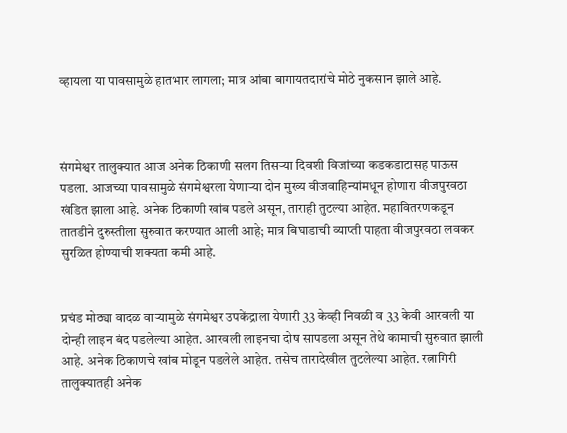व्हायला या पावसामुळे हातभार लागला; मात्र आंबा बागायतदारांचे मोठे नुकसान झाले आहे.



संगमेश्वर तालुक्यात आज अनेक ठिकाणी सलग तिसऱ्या दिवशी विजांच्या कडकडाटासह पाऊस पडला. आजच्या पावसामुळे संगमेश्वरला येणाऱ्या दोन मुख्य वीजवाहिन्यांमधून होणारा वीजपुरवठा खंडित झाला आहे. अनेक ठिकाणी खांब पडले असून, ताराही तुटल्या आहेत. महावितरणकडून तातडीने दुरुस्तीला सुरुवात करण्यात आली आहे; मात्र बिघाडाची व्याप्ती पाहता वीजपुरवठा लवकर सुरळित होण्याची शक्यता कमी आहे.


प्रचंड मोठ्या वादळ वाऱ्यामुळे संगमेश्वर उपकेंद्राला येणारी 33 केव्ही निवळी व 33 केवी आरवली या दोन्ही लाइन बंद पडलेल्या आहेत. आरवली लाइनचा दोष सापडला असून तेथे कामाची सुरुवात झाली आहे. अनेक ठिकाणचे खांब मोडून पडलेले आहेत. तसेच तारादेखील तुटलेल्या आहेत. रत्नागिरी तालुक्यातही अनेक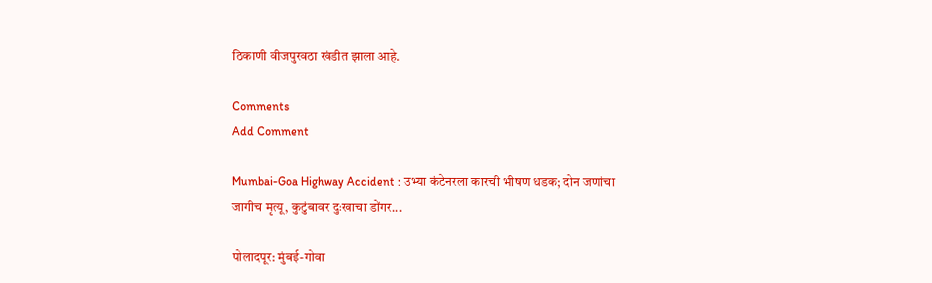ठिकाणी वीजपुरवठा खंडीत झाला आहे.

Comments
Add Comment

Mumbai-Goa Highway Accident : उभ्या कंटेनरला कारची भीषण धडक; दोन जणांचा जागीच मृत्यू, कुटुंबावर दुःखाचा डोंगर...

पोलादपूर: मुंबई-गोवा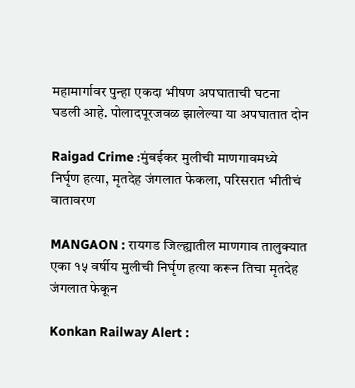महामार्गावर पुन्हा एकदा भीषण अपघाताची घटना घडली आहे. पोलादपूरजवळ झालेल्या या अपघातात दोन

Raigad Crime :मुंबईकर मुलीची माणगावमध्ये निर्घृण हत्या, मृतदेह जंगलात फेकला, परिसरात भीतीचं वातावरण

MANGAON : रायगड जिल्ह्यातील माणगाव तालुक्यात एका १५ वर्षीय मुलीची निर्घृण हत्या करून तिचा मृतदेह जंगलात फेकून

Konkan Railway Alert :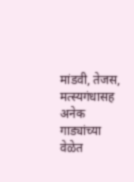मांडवी, तेजस, मत्स्यगंधासह अनेक गाड्यांच्या वेळेत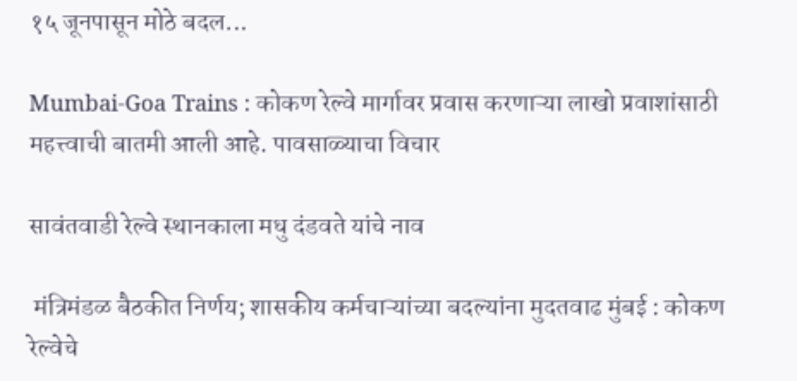१५ जूनपासून मोठे बदल...

Mumbai-Goa Trains : कोकण रेल्वे मार्गावर प्रवास करणाऱ्या लाखो प्रवाशांसाठी महत्त्वाची बातमी आली आहे. पावसाळ्याचा विचार

सावंतवाडी रेल्वे स्थानकाला मधु दंडवते यांचे नाव

 मंत्रिमंडळ बैठकीत निर्णय; शासकीय कर्मचाऱ्यांच्या बदल्यांना मुदतवाढ मुंबई : कोकण रेल्वेचे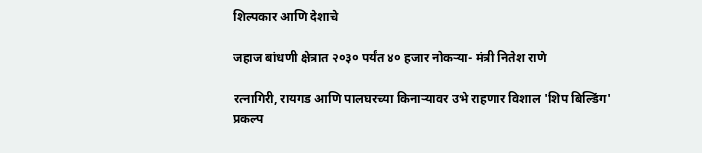शिल्पकार आणि देशाचे

जहाज बांधणी क्षेत्रात २०३० पर्यंत ४० हजार नोकऱ्या- मंत्री नितेश राणे

रत्नागिरी, रायगड आणि पालघरच्या किनाऱ्यावर उभे राहणार विशाल 'शिप बिल्डिंग' प्रकल्प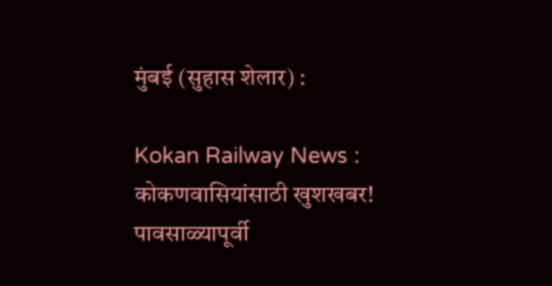मुंबई (सुहास शेलार) :

Kokan Railway News : कोकणवासियांसाठी खुशखबर! पावसाळ्यापूर्वी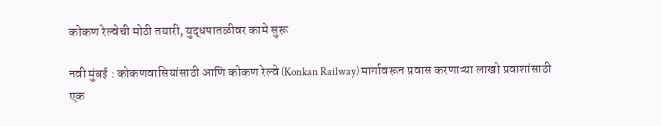कोकण रेल्वेची मोठी तयारी, युद्धपातळीवर कामे सुरू

नवी मुंबई : कोकणवासियांसाठी आणि कोकण रेल्वे (Konkan Railway) मार्गावरून प्रवास करणाऱ्या लाखो प्रवाशांसाठी एक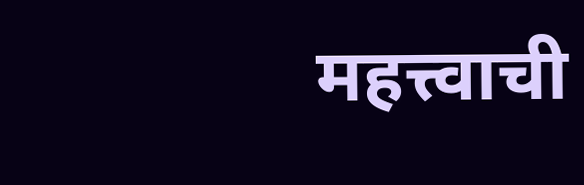महत्त्वाची